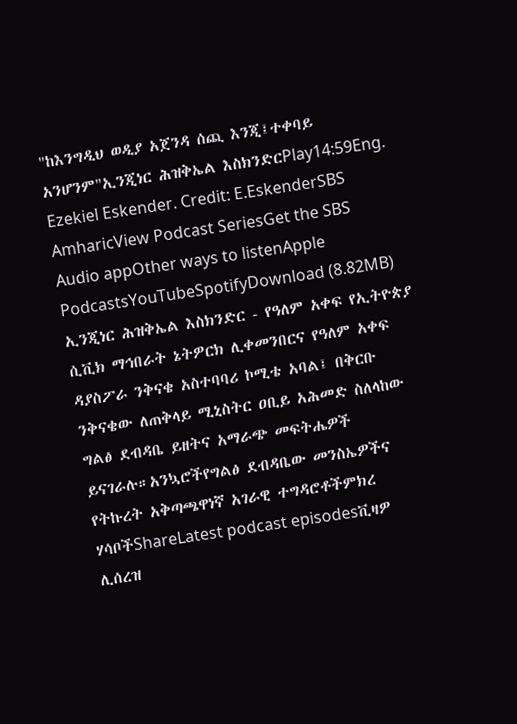"ከእንግዲህ ወዲያ አጀንዳ ሰጪ እንጂ፤ተቀባይ አንሆንም"ኢንጂነር ሕዝቅኤል እስክንድርPlay14:59Eng. Ezekiel Eskender. Credit: E.EskenderSBS AmharicView Podcast SeriesGet the SBS Audio appOther ways to listenApple PodcastsYouTubeSpotifyDownload (8.82MB) ኢንጂነር ሕዝቅኤል እስክንድር - የዓለም አቀፍ የኢትዮጵያ ሲቪክ ማኅበራት ኔትዎርክ ሊቀመንበርና የዓለም አቀፍ ዳያስፖራ ንቅናቄ አስተባባሪ ኮሚቴ አባል፤ በቅርቡ ንቅናቄው ለጠቅላይ ሚኒስትር ዐቢይ አሕመድ ስለላከው ግልፅ ደብዳቤ ይዘትና አማራጭ መፍትሔዎች ይናገራሉ።አንኳሮችየግልፅ ደብዳቤው መንስኤዎችና የትኩረት አቅጣጫዋነኛ አገራዊ ተግዳሮቶችምክረ ሃሳቦችShareLatest podcast episodesቪዛዎ ሊሰረዝ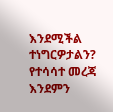እንደሚችል ተነግርዎታልን? የተሳሳተ መረጃ እንደምን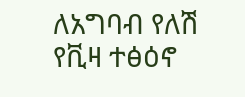ለአግባብ የለሽ የቪዛ ተፅዕኖ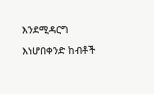እንደሚዳርግ እነሆበቀንድ ከብቶች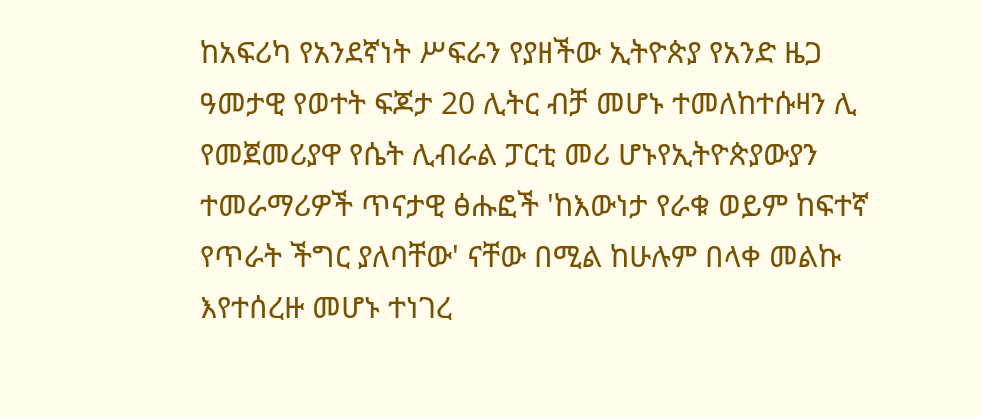ከአፍሪካ የአንደኛነት ሥፍራን የያዘችው ኢትዮጵያ የአንድ ዜጋ ዓመታዊ የወተት ፍጆታ 20 ሊትር ብቻ መሆኑ ተመለከተሱዛን ሊ የመጀመሪያዋ የሴት ሊብራል ፓርቲ መሪ ሆኑየኢትዮጵያውያን ተመራማሪዎች ጥናታዊ ፅሑፎች 'ከእውነታ የራቁ ወይም ከፍተኛ የጥራት ችግር ያለባቸው' ናቸው በሚል ከሁሉም በላቀ መልኩ እየተሰረዙ መሆኑ ተነገረ